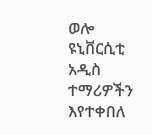ወሎ ዩኒቨርሲቲ አዲስ ተማሪዎችን እየተቀበለ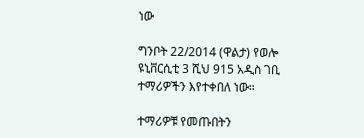ነው

ግንቦት 22/2014 (ዋልታ) የወሎ ዩኒቨርሲቲ 3 ሺህ 915 አዲስ ገቢ ተማሪዎችን እየተቀበለ ነው።

ተማሪዎቹ የመጡበትን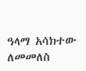ዓላማ አሳክተው ለመመለስ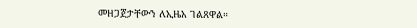መዘጋጀታቸውን ለኢዜአ ገልጸዋል።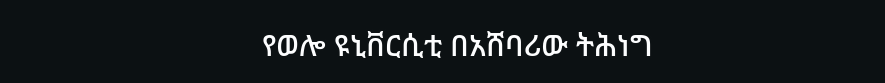የወሎ ዩኒቨርሲቲ በአሸባሪው ትሕነግ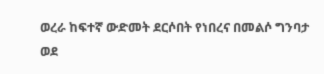ወረራ ከፍተኛ ውድመት ደርሶበት የነበረና በመልሶ ግንባታ ወደ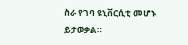ስራ የገባ ዩኒቨርሲቲ መሆኑ ይታወቃል።